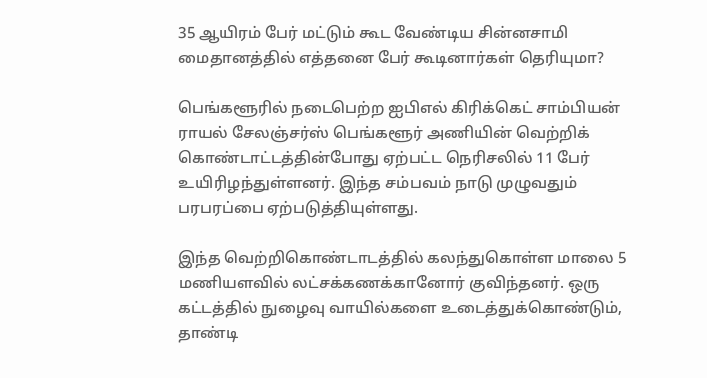35 ஆயிரம் பேர் மட்டும் கூட வேண்டிய சின்னசாமி மைதானத்தில் எத்தனை பேர் கூடினார்கள் தெரியுமா?

பெங்களூரில் நடைபெற்ற ஐபிஎல் கிரிக்கெட் சாம்பியன் ராயல் சேலஞ்சர்ஸ் பெங்களூர் அணியின் வெற்றிக் கொண்டாட்டத்தின்போது ஏற்பட்ட நெரிசலில் 11 பேர் உயிரிழந்துள்ளனர். இந்த சம்பவம் நாடு முழுவதும் பரபரப்பை ஏற்படுத்தியுள்ளது.

இந்த வெற்றிகொண்டாடத்தில் கலந்துகொள்ள மாலை 5 மணியளவில் லட்சக்கணக்கானோர் குவிந்தனர். ஒரு கட்டத்தில் நுழைவு வாயில்களை உடைத்துக்கொண்டும், தாண்டி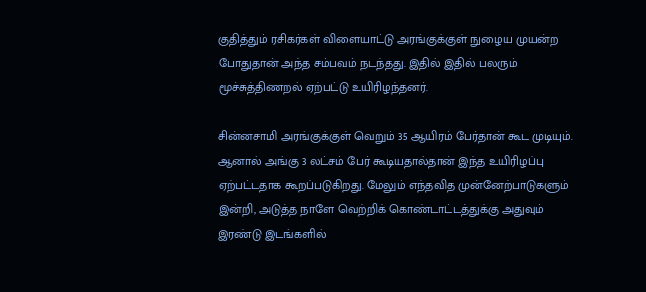குதித்தும் ரசிகர்கள் விளையாட்டு அரங்குக்குள் நுழைய முயன்ற போதுதான் அந்த சம்பவம் நடந்தது. இதில் இதில் பலரும் மூச்சுத்திணறல் ஏற்பட்டு உயிரிழந்தனர்.

சின்னசாமி அரங்குக்குள் வெறும் 35 ஆயிரம் பேர்தான் கூட முடியும். ஆனால் அங்கு 3 லட்சம் பேர் கூடியதால்தான் இந்த உயிரிழப்பு ஏற்பட்டதாக கூறப்படுகிறது. மேலும் எந்தவித முன்னேற்பாடுகளும் இன்றி, அடுத்த நாளே வெற்றிக் கொண்டாட்டத்துக்கு அதுவும் இரண்டு இடங்களில்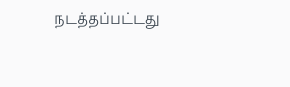நடத்தப்பட்டது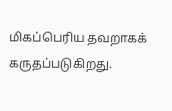மிகப்பெரிய தவறாகக் கருதப்படுகிறது.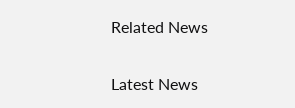Related News

Latest News